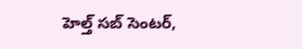హెల్త్ సబ్ సెంటర్,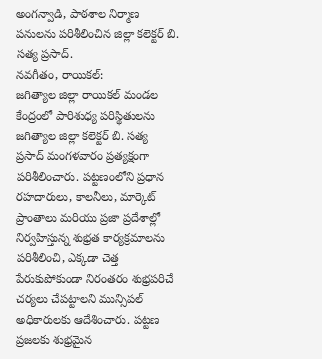అంగన్వాడి, పాఠశాల నిర్మాణ పనులను పరిశీలించిన జిల్లా కలెక్టర్ బి. సత్య ప్రసాద్.
నవగీతం, రాయికల్:
జగిత్యాల జిల్లా రాయికల్ మండల కేంద్రంలో పారిశుధ్య పరిస్థితులను జగిత్యాల జిల్లా కలెక్టర్ బి. సత్య ప్రసాద్ మంగళవారం ప్రత్యక్షంగా పరిశీలించారు. పట్టణంలోని ప్రధాన రహదారులు, కాలనీలు, మార్కెట్ ప్రాంతాలు మరియు ప్రజా ప్రదేశాల్లో నిర్వహిస్తున్న శుభ్రత కార్యక్రమాలను పరిశీలించి, ఎక్కడా చెత్త పేరుకుపోకుండా నిరంతరం శుభ్రపరిచే చర్యలు చేపట్టాలని మున్సిపల్ అధికారులకు ఆదేశించారు. పట్టణ ప్రజలకు శుభ్రమైన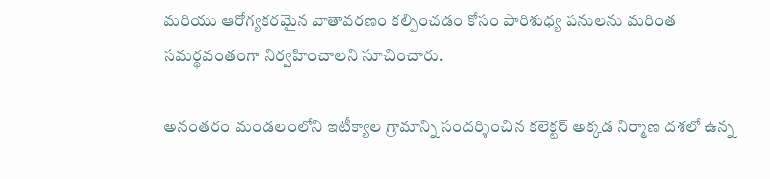మరియు ఆరోగ్యకరమైన వాతావరణం కల్పించడం కోసం పారిశుధ్య పనులను మరింత సమర్థవంతంగా నిర్వహించాలని సూచించారు.

అనంతరం మండలంలోని ఇటీక్యాల గ్రామాన్ని సందర్శించిన కలెక్టర్ అక్కడ నిర్మాణ దశలో ఉన్న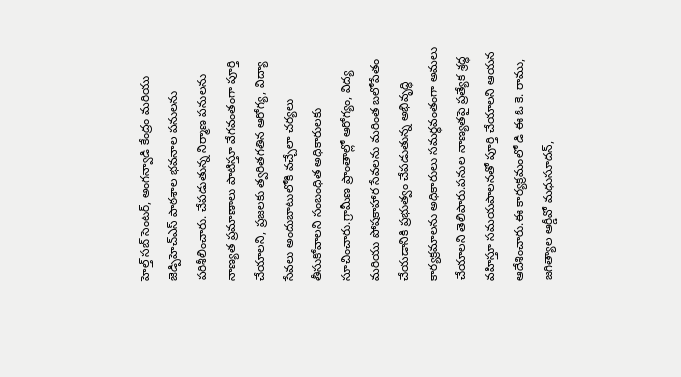హెల్త్ సబ్ సెంటర్, అంగన్వాడి కేంద్రం మరియు జెడ్పిహెచ్ఎస్ పాఠశాల భవనాల పనులను పరిశీలించారు. చేపడుతున్న నిర్మాణ పనులను నాణ్యత ప్రమాణాలు పాటిస్తూ వేగవంతంగా పూర్తి చేయాలని, ప్రజలకు త్వరితగతిన ఆరోగ్య, విద్యా సేవలు అందుబాటులోకి వచ్చేలా చర్యలు తీసుకోవాలని సంబంధిత అధికారులకు సూచించారు.గ్రామీణ ప్రాంతాల్లో ఆరోగ్యం, విద్య మరియు పోషకాహార సేవలను మరింత బలోపేతం చేయడానికి ప్రభుత్వం చేపడుతున్న అభివృద్ధి కార్యక్రమాలను అధికారులు సమర్థవంతంగా అమలు చేయాలని తెలిపారు.పనుల నాణ్యతపై ప్రత్యేక శ్రద్ధ వహిస్తూ సమయపాలనతో పూర్తి చేయాలని ఆయన ఆదేశించారు.ఈ కార్యక్రమంలో డి ఈ ఓ కె. రాము, జగిత్యాల ఆర్డీవో మధుసూదన్,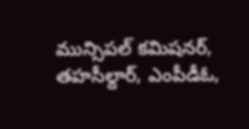మున్సిపల్ కమిషనర్, తహసీల్దార్, ఎంపీడీఓ,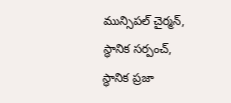మున్సిపల్ చైర్మన్, స్థానిక సర్పంచ్, స్థానిక ప్రజా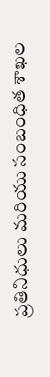ప్రతినిధులు మరియు సంబంధిత శాఖల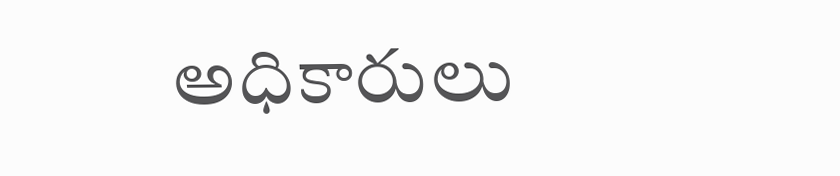అధికారులు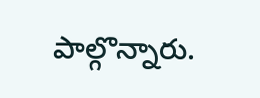పాల్గొన్నారు.